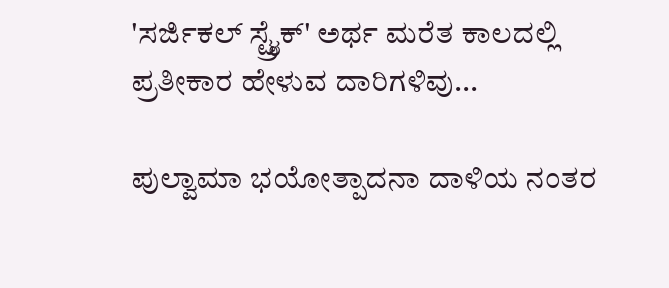'ಸರ್ಜಿಕಲ್ ಸ್ಟ್ರೈಕ್' ಅರ್ಥ ಮರೆತ ಕಾಲದಲ್ಲಿ ಪ್ರತೀಕಾರ ಹೇಳುವ ದಾರಿಗಳಿವು...

ಪುಲ್ವಾಮಾ ಭಯೋತ್ಪಾದನಾ ದಾಳಿಯ ನಂತರ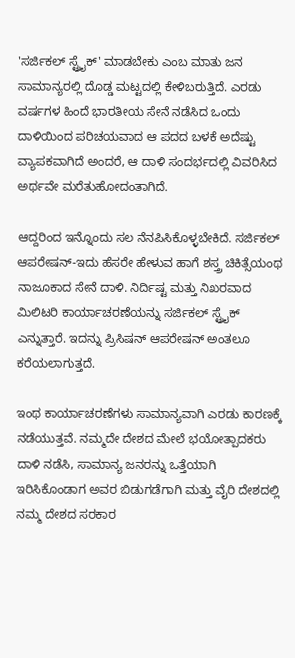'ಸರ್ಜಿಕಲ್ ಸ್ಟ್ರೈಕ್' ಮಾಡಬೇಕು ಎಂಬ ಮಾತು ಜನ ಸಾಮಾನ್ಯರಲ್ಲಿ ದೊಡ್ಡ ಮಟ್ಟದಲ್ಲಿ ಕೇಳಿಬರುತ್ತಿದೆ. ಎರಡು ವರ್ಷಗಳ ಹಿಂದೆ ಭಾರತೀಯ ಸೇನೆ ನಡೆಸಿದ ಒಂದು ದಾಳಿಯಿಂದ ಪರಿಚಯವಾದ ಆ ಪದದ ಬಳಕೆ ಅದೆಷ್ಟು ವ್ಯಾಪಕವಾಗಿದೆ ಅಂದರೆ, ಆ ದಾಳಿ ಸಂದರ್ಭದಲ್ಲಿ ವಿವರಿಸಿದ ಅರ್ಥವೇ ಮರೆತುಹೋದಂತಾಗಿದೆ.

ಆದ್ದರಿಂದ ಇನ್ನೊಂದು ಸಲ ನೆನಪಿಸಿಕೊಳ್ಳಬೇಕಿದೆ. ಸರ್ಜಿಕಲ್ ಆಪರೇಷನ್-ಇದು ಹೆಸರೇ ಹೇಳುವ ಹಾಗೆ ಶಸ್ತ್ರ ಚಿಕಿತ್ಸೆಯಂಥ ನಾಜೂಕಾದ ಸೇನೆ ದಾಳಿ. ನಿರ್ದಿಷ್ಟ ಮತ್ತು ನಿಖರವಾದ ಮಿಲಿಟರಿ ಕಾರ್ಯಾಚರಣೆಯನ್ನು ಸರ್ಜಿಕಲ್ ಸ್ಟ್ರೈಕ್ ಎನ್ನುತ್ತಾರೆ. ಇದನ್ನು ಪ್ರಿಸಿಷನ್ ಆಪರೇಷನ್ ಅಂತಲೂ ಕರೆಯಲಾಗುತ್ತದೆ.

ಇಂಥ ಕಾರ್ಯಾಚರಣೆಗಳು ಸಾಮಾನ್ಯವಾಗಿ ಎರಡು ಕಾರಣಕ್ಕೆ ನಡೆಯುತ್ತವೆ. ನಮ್ಮದೇ ದೇಶದ ಮೇಲೆ ಭಯೋತ್ಪಾದಕರು ದಾಳಿ ನಡೆಸಿ, ಸಾಮಾನ್ಯ ಜನರನ್ನು ಒತ್ತೆಯಾಗಿ ಇರಿಸಿಕೊಂಡಾಗ ಅವರ ಬಿಡುಗಡೆಗಾಗಿ ಮತ್ತು ವೈರಿ ದೇಶದಲ್ಲಿ ನಮ್ಮ ದೇಶದ ಸರಕಾರ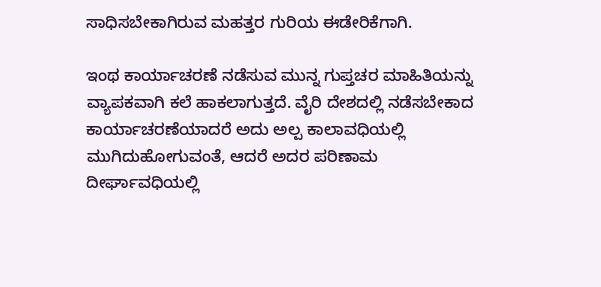ಸಾಧಿಸಬೇಕಾಗಿರುವ ಮಹತ್ತರ ಗುರಿಯ ಈಡೇರಿಕೆಗಾಗಿ.

ಇಂಥ ಕಾರ್ಯಾಚರಣೆ ನಡೆಸುವ ಮುನ್ನ ಗುಪ್ತಚರ ಮಾಹಿತಿಯನ್ನು ವ್ಯಾಪಕವಾಗಿ ಕಲೆ ಹಾಕಲಾಗುತ್ತದೆ. ವೈರಿ ದೇಶದಲ್ಲಿ ನಡೆಸಬೇಕಾದ ಕಾರ್ಯಾಚರಣೆಯಾದರೆ ಅದು ಅಲ್ಪ ಕಾಲಾವಧಿಯಲ್ಲಿ ಮುಗಿದುಹೋಗುವಂತೆ, ಆದರೆ ಅದರ ಪರಿಣಾಮ ದೀರ್ಘಾವಧಿಯಲ್ಲಿ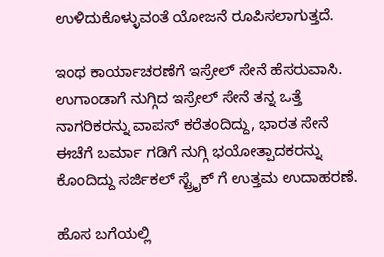ಉಳಿದುಕೊಳ್ಳುವಂತೆ ಯೋಜನೆ ರೂಪಿಸಲಾಗುತ್ತದೆ.

ಇಂಥ ಕಾರ್ಯಾಚರಣೆಗೆ ಇಸ್ರೇಲ್ ಸೇನೆ ಹೆಸರುವಾಸಿ. ಉಗಾಂಡಾಗೆ ನುಗ್ಗಿದ ಇಸ್ರೇಲ್ ಸೇನೆ ತನ್ನ ಒತ್ತೆ ನಾಗರಿಕರನ್ನು ವಾಪಸ್ ಕರೆತಂದಿದ್ದು, ಭಾರತ ಸೇನೆ ಈಚೆಗೆ ಬರ್ಮಾ ಗಡಿಗೆ ನುಗ್ಗಿ ಭಯೋತ್ಪಾದಕರನ್ನು ಕೊಂದಿದ್ದು ಸರ್ಜಿಕಲ್ ಸ್ಟ್ರೈಕ್ ಗೆ ಉತ್ತಮ ಉದಾಹರಣೆ.

ಹೊಸ ಬಗೆಯಲ್ಲಿ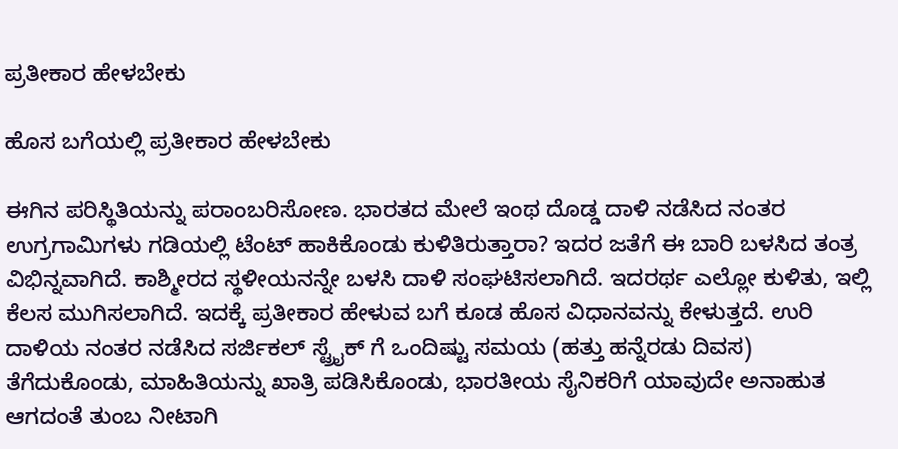ಪ್ರತೀಕಾರ ಹೇಳಬೇಕು

ಹೊಸ ಬಗೆಯಲ್ಲಿ ಪ್ರತೀಕಾರ ಹೇಳಬೇಕು

ಈಗಿನ ಪರಿಸ್ಥಿತಿಯನ್ನು ಪರಾಂಬರಿಸೋಣ. ಭಾರತದ ಮೇಲೆ ಇಂಥ ದೊಡ್ಡ ದಾಳಿ ನಡೆಸಿದ ನಂತರ ಉಗ್ರಗಾಮಿಗಳು ಗಡಿಯಲ್ಲಿ ಟೆಂಟ್ ಹಾಕಿಕೊಂಡು ಕುಳಿತಿರುತ್ತಾರಾ? ಇದರ ಜತೆಗೆ ಈ ಬಾರಿ ಬಳಸಿದ ತಂತ್ರ ವಿಭಿನ್ನವಾಗಿದೆ. ಕಾಶ್ಮೀರದ ಸ್ಥಳೀಯನನ್ನೇ ಬಳಸಿ ದಾಳಿ ಸಂಘಟಿಸಲಾಗಿದೆ. ಇದರರ್ಥ ಎಲ್ಲೋ ಕುಳಿತು, ಇಲ್ಲಿ ಕೆಲಸ ಮುಗಿಸಲಾಗಿದೆ. ಇದಕ್ಕೆ ಪ್ರತೀಕಾರ ಹೇಳುವ ಬಗೆ ಕೂಡ ಹೊಸ ವಿಧಾನವನ್ನು ಕೇಳುತ್ತದೆ. ಉರಿ ದಾಳಿಯ ನಂತರ ನಡೆಸಿದ ಸರ್ಜಿಕಲ್ ಸ್ಟ್ರೈಕ್ ಗೆ ಒಂದಿಷ್ಟು ಸಮಯ (ಹತ್ತು ಹನ್ನೆರಡು ದಿವಸ) ತೆಗೆದುಕೊಂಡು, ಮಾಹಿತಿಯನ್ನು ಖಾತ್ರಿ ಪಡಿಸಿಕೊಂಡು, ಭಾರತೀಯ ಸೈನಿಕರಿಗೆ ಯಾವುದೇ ಅನಾಹುತ ಆಗದಂತೆ ತುಂಬ ನೀಟಾಗಿ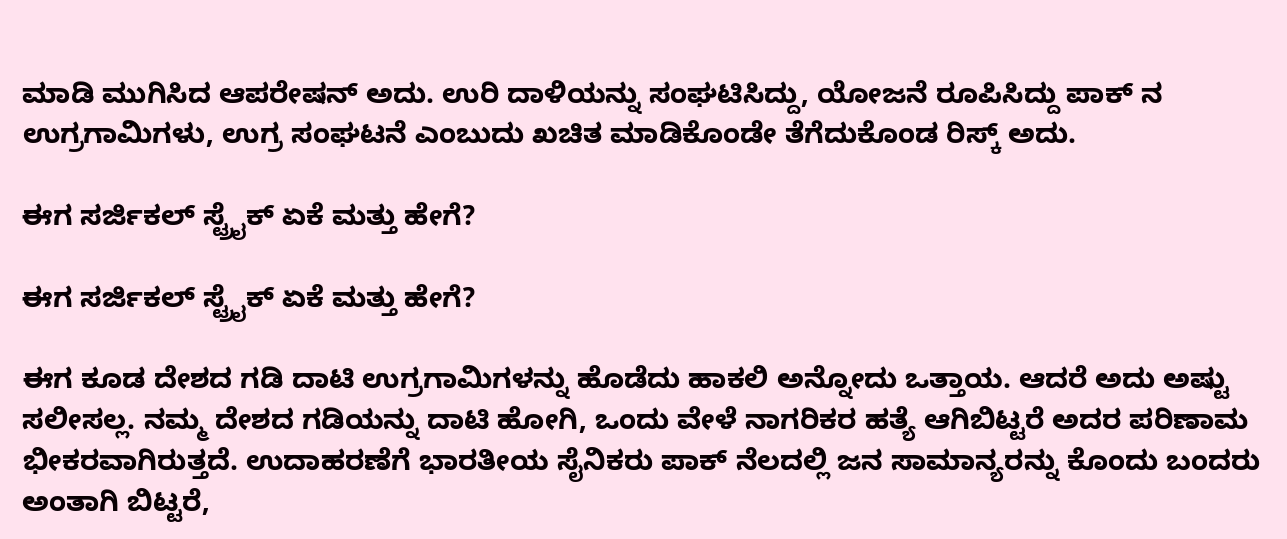ಮಾಡಿ ಮುಗಿಸಿದ ಆಪರೇಷನ್ ಅದು. ಉರಿ ದಾಳಿಯನ್ನು ಸಂಘಟಿಸಿದ್ದು, ಯೋಜನೆ ರೂಪಿಸಿದ್ದು ಪಾಕ್ ನ ಉಗ್ರಗಾಮಿಗಳು, ಉಗ್ರ ಸಂಘಟನೆ ಎಂಬುದು ಖಚಿತ ಮಾಡಿಕೊಂಡೇ ತೆಗೆದುಕೊಂಡ ರಿಸ್ಕ್ ಅದು.

ಈಗ ಸರ್ಜಿಕಲ್ ಸ್ಟ್ರೈಕ್ ಏಕೆ ಮತ್ತು ಹೇಗೆ?

ಈಗ ಸರ್ಜಿಕಲ್ ಸ್ಟ್ರೈಕ್ ಏಕೆ ಮತ್ತು ಹೇಗೆ?

ಈಗ ಕೂಡ ದೇಶದ ಗಡಿ ದಾಟಿ ಉಗ್ರಗಾಮಿಗಳನ್ನು ಹೊಡೆದು ಹಾಕಲಿ ಅನ್ನೋದು ಒತ್ತಾಯ. ಆದರೆ ಅದು ಅಷ್ಟು ಸಲೀಸಲ್ಲ. ನಮ್ಮ ದೇಶದ ಗಡಿಯನ್ನು ದಾಟಿ ಹೋಗಿ, ಒಂದು ವೇಳೆ ನಾಗರಿಕರ ಹತ್ಯೆ ಆಗಿಬಿಟ್ಟರೆ ಅದರ ಪರಿಣಾಮ ಭೀಕರವಾಗಿರುತ್ತದೆ. ಉದಾಹರಣೆಗೆ ಭಾರತೀಯ ಸೈನಿಕರು ಪಾಕ್ ನೆಲದಲ್ಲಿ ಜನ ಸಾಮಾನ್ಯರನ್ನು ಕೊಂದು ಬಂದರು ಅಂತಾಗಿ ಬಿಟ್ಟರೆ,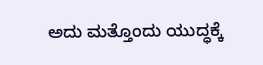ಅದು ಮತ್ತೊಂದು ಯುದ್ಧಕ್ಕೆ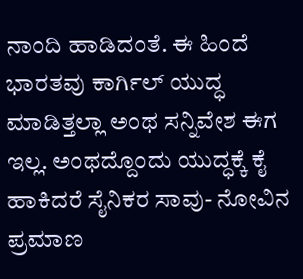ನಾಂದಿ ಹಾಡಿದಂತೆ. ಈ ಹಿಂದೆ ಭಾರತವು ಕಾರ್ಗಿಲ್ ಯುದ್ಧ ಮಾಡಿತ್ತಲ್ಲಾ ಅಂಥ ಸನ್ನಿವೇಶ ಈಗ ಇಲ್ಲ. ಅಂಥದ್ದೊಂದು ಯುದ್ಧಕ್ಕೆ ಕೈ ಹಾಕಿದರೆ ‌ಸೈನಿಕರ ಸಾವು- ನೋವಿನ ಪ್ರಮಾಣ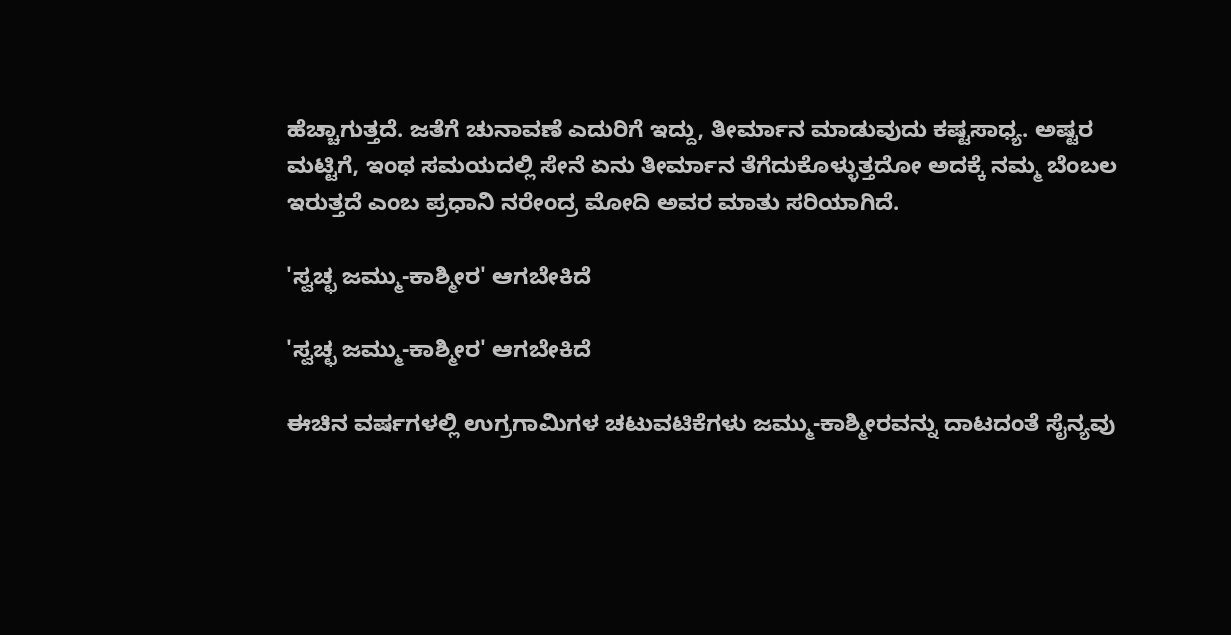ಹೆಚ್ಚಾಗುತ್ತದೆ. ಜತೆಗೆ ಚುನಾವಣೆ ಎದುರಿಗೆ ಇದ್ದು, ತೀರ್ಮಾನ ಮಾಡುವುದು ಕಷ್ಟಸಾಧ್ಯ. ಅಷ್ಟರ ಮಟ್ಟಿಗೆ, ಇಂಥ ಸಮಯದಲ್ಲಿ ಸೇನೆ ಏನು ತೀರ್ಮಾನ ತೆಗೆದುಕೊಳ್ಳುತ್ತದೋ ಅದಕ್ಕೆ ನಮ್ಮ ಬೆಂಬಲ ಇರುತ್ತದೆ ಎಂಬ ಪ್ರಧಾನಿ ನರೇಂದ್ರ ಮೋದಿ ಅವರ ಮಾತು ಸರಿಯಾಗಿದೆ.

'ಸ್ವಚ್ಛ ಜಮ್ಮು-ಕಾಶ್ಮೀರ' ಆಗಬೇಕಿದೆ

'ಸ್ವಚ್ಛ ಜಮ್ಮು-ಕಾಶ್ಮೀರ' ಆಗಬೇಕಿದೆ

ಈಚಿನ ವರ್ಷಗಳಲ್ಲಿ ಉಗ್ರಗಾಮಿಗಳ ಚಟುವಟಿಕೆಗಳು ಜಮ್ಮು-ಕಾಶ್ಮೀರವನ್ನು ದಾಟದಂತೆ ಸೈನ್ಯವು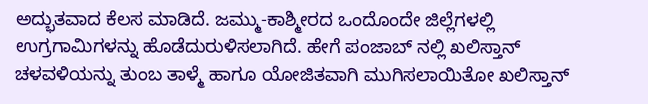ಅದ್ಭುತವಾದ ಕೆಲಸ ಮಾಡಿದೆ. ಜಮ್ಮು-ಕಾಶ್ಮೀರದ ಒಂದೊಂದೇ ಜಿಲ್ಲೆಗಳಲ್ಲಿ ಉಗ್ರಗಾಮಿಗಳನ್ನು ಹೊಡೆದುರುಳಿಸಲಾಗಿದೆ. ಹೇಗೆ ಪಂಜಾಬ್ ನಲ್ಲಿ ಖಲಿಸ್ತಾನ್ ಚಳವಳಿಯನ್ನು ತುಂಬ ತಾಳ್ಮೆ ಹಾಗೂ ಯೋಜಿತವಾಗಿ ಮುಗಿಸಲಾಯಿತೋ ಖಲಿಸ್ತಾನ್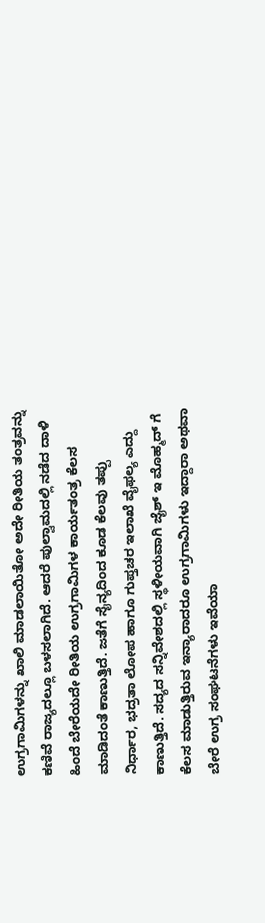ಉಗ್ರಗಾಮಿಗಳನ್ನು ಖಾಲಿ ಮಾಡಲಾಯಿತೋ ಅದೇ ರೀತಿಯ ತಂತ್ರವನ್ನು ಕಣಿವೆ ರಾಜ್ಯದಲ್ಲೂ ಬಳಸಲಾಗಿದೆ. ಆದರೆ ಪುಲ್ವಾಮದಲ್ಲಿ ನಡೆದ ದಾಳಿ ಹಿಂದೆ ಬೇರೆಯದೇ ರೀತಿಯ ಉಗ್ರಗಾಮಿಗಳ ಕಾರ್ಯತಂತ್ರ ಕೆಲಸ ಮಾಡಿದಂತೆ ಕಾಣುತ್ತಿದೆ. ಜತೆಗೆ ಸೈನ್ಯದಿಂದ ಕೂಡ ಕೆಲವು ತಪ್ಪು ನಿರ್ಧಾರ, ಭದ್ರತಾ ಲೋಪ ಹಾಗೂ ಗುಪ್ತಚರ ಇಲಾಖೆ ವೈಫಲ್ಯ ಎದ್ದು ಕಾಣುತ್ತಿದೆ. ಸದ್ಯದ ಸನ್ನಿವೇಶದಲ್ಲಿ ಸ್ಥಳೀಯವಾಗಿ ಜೈಶ್ ಇ ಮೊಹ್ಮದ್ ಗೆ ಕೆಲಸ ಮಾಡುತ್ತಿರುವ ಇನ್ಯಾರಾದರೂ ಉಗ್ರಗಾಮಿಗಳು ಇದ್ದಾರಾ ಅಥವಾ ಬೇರೆ ಉಗ್ರ ಸಂಘಟನೆಗಳು ಇವೆಯಾ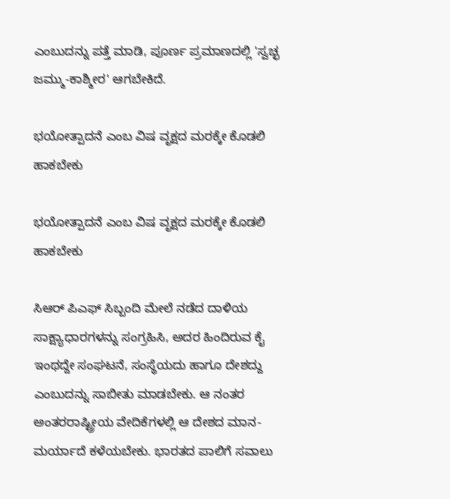ಎಂಬುದನ್ನು ಪತ್ತೆ ಮಾಡಿ, ಪೂರ್ಣ ಪ್ರಮಾಣದಲ್ಲಿ 'ಸ್ವಚ್ಛ ಜಮ್ಮು-ಕಾಶ್ಮೀರ' ಆಗಬೇಕಿದೆ.

ಭಯೋತ್ಪಾದನೆ ಎಂಬ ವಿಷ ವೃಕ್ಷದ ಮರಕ್ಕೇ ಕೊಡಲಿ ಹಾಕಬೇಕು

ಭಯೋತ್ಪಾದನೆ ಎಂಬ ವಿಷ ವೃಕ್ಷದ ಮರಕ್ಕೇ ಕೊಡಲಿ ಹಾಕಬೇಕು

ಸಿಆರ್ ಪಿಎಫ್ ಸಿಬ್ಬಂದಿ ಮೇಲೆ ನಡೆದ ದಾಳಿಯ ಸಾಕ್ಷ್ಯಾಧಾರಗಳನ್ನು ಸಂಗ್ರಹಿಸಿ, ಅದರ ಹಿಂದಿರುವ ಕೈ ಇಂಥದ್ದೇ ಸಂಘಟನೆ, ಸಂಸ್ಥೆಯದು ಹಾಗೂ ದೇಶದ್ದು ಎಂಬುದನ್ನು ಸಾಬೀತು ಮಾಡಬೇಕು. ಆ ನಂತರ ಅಂತರರಾಷ್ಟ್ರೀಯ ವೇದಿಕೆಗಳಲ್ಲಿ ಆ ದೇಶದ ಮಾನ-ಮರ್ಯಾದೆ ಕಳೆಯಬೇಕು. ಭಾರತದ ಪಾಲಿಗೆ ಸವಾಲು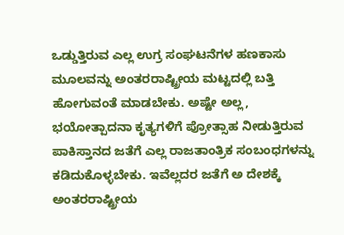ಒಡ್ಡುತ್ತಿರುವ ಎಲ್ಲ ಉಗ್ರ ಸಂಘಟನೆಗಳ ಹಣಕಾಸು ಮೂಲವನ್ನು ಅಂತರರಾಷ್ಟ್ರೀಯ ಮಟ್ಟದಲ್ಲಿ ಬತ್ತಿ ಹೋಗುವಂತೆ ಮಾಡಬೇಕು. ಅಷ್ಟೇ ಅಲ್ಲ, ಭಯೋತ್ಪಾದನಾ ಕೃತ್ಯಗಳಿಗೆ ಪ್ರೋತ್ಸಾಹ ನೀಡುತ್ತಿರುವ ಪಾಕಿಸ್ತಾನದ ಜತೆಗೆ ಎಲ್ಲ ರಾಜತಾಂತ್ರಿಕ ಸಂಬಂಧಗಳನ್ನು ಕಡಿದುಕೊಳ್ಳಬೇಕು. ಇವೆಲ್ಲದರ ಜತೆಗೆ ಅ ದೇಶಕ್ಕೆ ಅಂತರರಾಷ್ಟ್ರೀಯ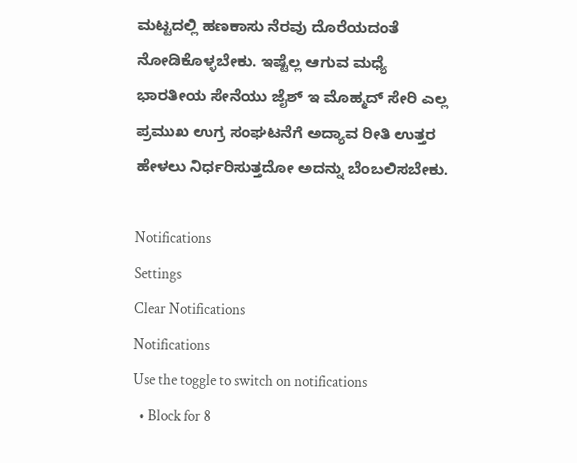ಮಟ್ಟದಲ್ಲಿ ಹಣಕಾಸು ನೆರವು ದೊರೆಯದಂತೆ ನೋಡಿಕೊಳ್ಳಬೇಕು. ಇಷ್ಟೆಲ್ಲ ಆಗುವ ಮಧ್ಯೆ ಭಾರತೀಯ ಸೇನೆಯು ಜೈಶ್ ಇ ಮೊಹ್ಮದ್ ಸೇರಿ ಎಲ್ಲ ಪ್ರಮುಖ ಉಗ್ರ ಸಂಘಟನೆಗೆ ಅದ್ಯಾವ ರೀತಿ ಉತ್ತರ ಹೇಳಲು ನಿರ್ಧರಿಸುತ್ತದೋ ಅದನ್ನು ಬೆಂಬಲಿಸಬೇಕು.

Notifications
Settings
Clear Notifications
Notifications
Use the toggle to switch on notifications
  • Block for 8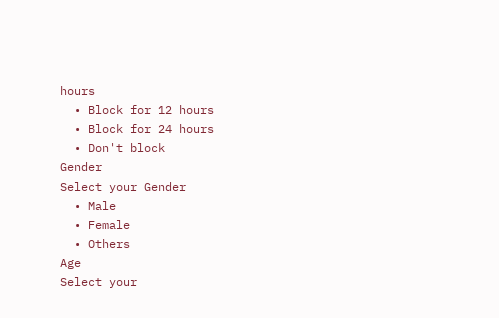hours
  • Block for 12 hours
  • Block for 24 hours
  • Don't block
Gender
Select your Gender
  • Male
  • Female
  • Others
Age
Select your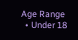Age Range
  • Under 18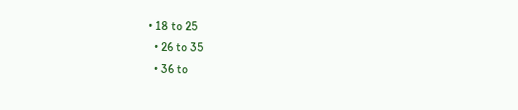• 18 to 25
  • 26 to 35
  • 36 to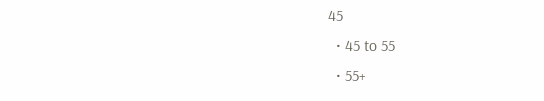45
  • 45 to 55
  • 55+